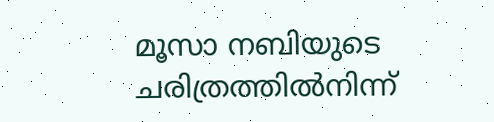മൂസാ നബിയുടെ ചരിത്രത്തിൽനിന്ന്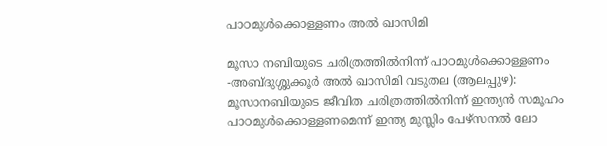പാഠമുൾക്കൊള്ളണം അൽ ഖാസിമി

മൂസാ നബിയുടെ ചരിത്രത്തിൽനിന്ന് പാഠമുൾക്കൊള്ളണം -അബ്ദുശ്ശുക്കൂർ അൽ ഖാസിമി വടുതല (ആലപ്പുഴ): മൂസാനബിയുടെ ജീവിത ചരിത്രത്തിൽനിന്ന് ഇന്ത്യൻ സമൂഹം പാഠമുൾക്കൊള്ളണമെന്ന്‌ ഇന്ത്യ മുസ്ലിം പേഴ്സനൽ ലോ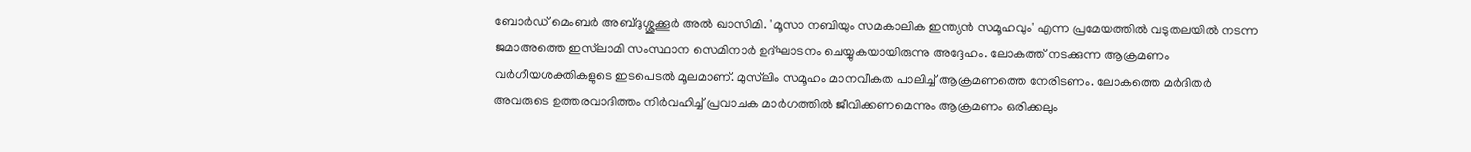ബോർഡ് മെംബർ അബ്ദുശ്ശുക്കൂർ അൽ ഖാസിമി. 'മൂസാ നബിയും സമകാലിക ഇന്ത്യൻ സമൂഹവും' എന്ന പ്രമേയത്തിൽ വടുതലയിൽ നടന്ന ജമാഅത്തെ ഇസ്‌ലാമി സംസ്ഥാന സെമിനാർ ഉദ്ഘാടനം ചെയ്യുകയായിരുന്നു അദ്ദേഹം. ലോകത്ത് നടക്കുന്ന ആക്രമണം വർഗീയശക്തികളുടെ ഇടപെടൽ മൂലമാണ്. മുസ്‌ലിം സമൂഹം മാനവീകത പാലിച്ച് ആക്രമണത്തെ നേരിടണം. ലോകത്തെ മർദിതർ അവരുടെ ഉത്തരവാദിത്തം നിർവഹിച്ച് പ്രവാചക മാർഗത്തിൽ ജീവിക്കണമെന്നും ആക്രമണം ഒരിക്കലും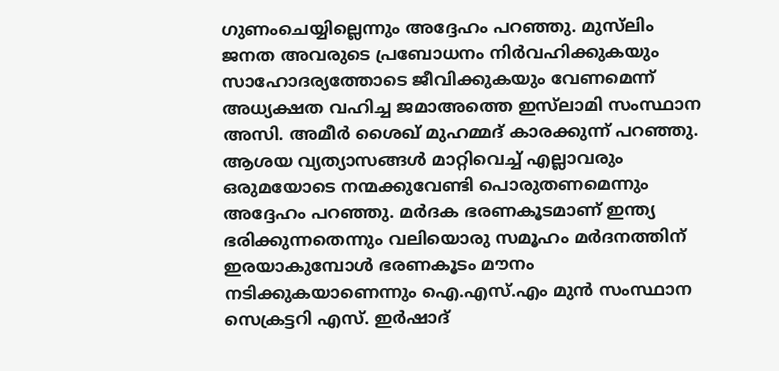ഗുണംചെയ്യില്ലെന്നും അദ്ദേഹം പറഞ്ഞു. മുസ്‌ലിം ജനത അവരുടെ പ്രബോധനം നിർവഹിക്കുകയും സാഹോദര്യത്തോടെ ജീവിക്കുകയും വേണമെന്ന് അധ്യക്ഷത വഹിച്ച ജമാഅത്തെ ഇസ്‌ലാമി സംസ്ഥാന അസി. അമീർ ശൈഖ് മുഹമ്മദ് കാരക്കുന്ന് പറഞ്ഞു. ആശയ വ്യത്യാസങ്ങൾ മാറ്റിവെച്ച് എല്ലാവരും ഒരുമയോടെ നന്മക്കുവേണ്ടി പൊരുതണമെന്നും അദ്ദേഹം പറഞ്ഞു. മർദക ഭരണകൂടമാണ് ഇന്ത്യ ഭരിക്കുന്നതെന്നും വലിയൊരു സമൂഹം മർദനത്തിന് ഇരയാകുമ്പോൾ ഭരണകൂടം മൗനം നടിക്കുകയാണെന്നും ഐ.എസ്.എം മുൻ സംസ്ഥാന സെക്രട്ടറി എസ്. ഇർഷാദ്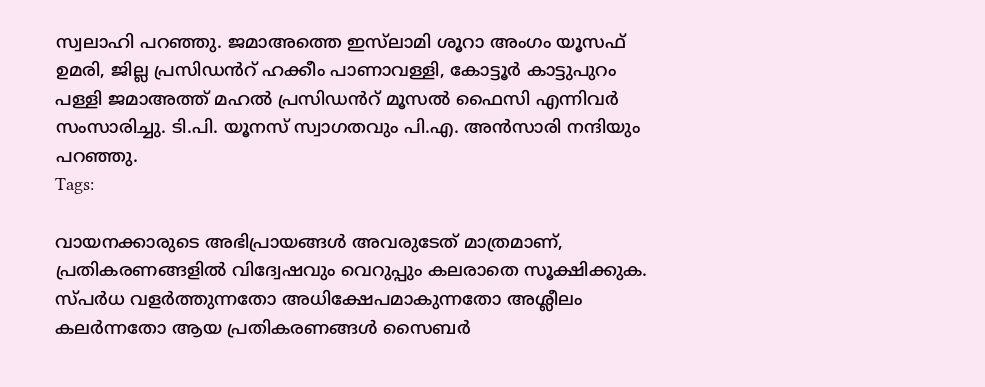സ്വലാഹി പറഞ്ഞു. ജമാഅത്തെ ഇസ്‌ലാമി ശൂറാ അംഗം യൂസഫ് ഉമരി, ജില്ല പ്രസിഡൻറ് ഹക്കീം പാണാവള്ളി, കോട്ടൂർ കാട്ടുപുറം പള്ളി ജമാഅത്ത്‌ മഹൽ പ്രസിഡൻറ് മൂസൽ ഫൈസി എന്നിവർ സംസാരിച്ചു. ടി.പി. യൂനസ് സ്വാഗതവും പി.എ. അൻസാരി നന്ദിയും പറഞ്ഞു.
Tags:

വായനക്കാരുടെ അഭിപ്രായങ്ങള്‍ അവരുടേത് മാത്രമാണ്, പ്രതികരണങ്ങളിൽ വിദ്വേഷവും വെറുപ്പും കലരാതെ സൂക്ഷിക്കുക. സ്പർധ വളർത്തുന്നതോ അധിക്ഷേപമാകുന്നതോ അശ്ലീലം കലർന്നതോ ആയ പ്രതികരണങ്ങൾ സൈബർ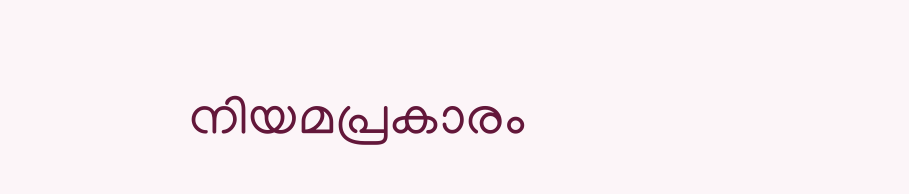നിയമപ്രകാരം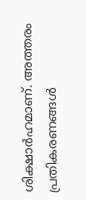ശിക്ഷാർഹമാണ്. അത്തരം പ്രതികരണങ്ങൾ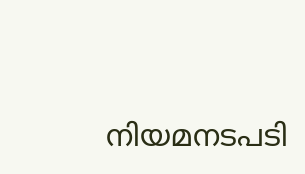നിയമനടപടി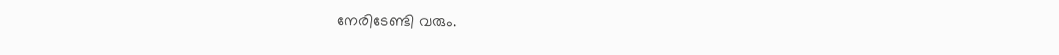നേരിടേണ്ടി വരും.